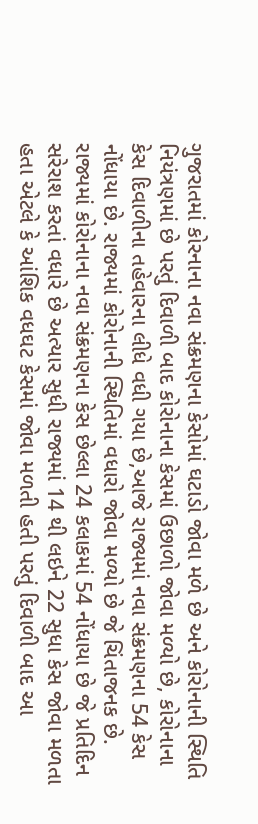ગુજરાતમાં કોરનાના નવા સંક્રમણના કેસોમાં ઘટાડો જોવા મળે છે અને કોરોનાની સ્થિતિ નિયંત્રણમાં છે પરતું દિવાળી બાદ કોરોનાના કેસમાં ઉછાળો જોવા મળ્યો છે, કોરોનાના કેસ દિવાળીના તહેવારના લીધે વધી ગયા છે,આજે રાજ્યમાં નવા સંક્રમણના 54 કેસ નોંધાયા છે. રાજ્યમાં કોરોનાની સ્થિતિમાં વધારો જોવા મળ્યો છે જે ચિંતાજનક છે.
રાજ્યમાં કોરોનાના નવા સંક્રમણના કેસ છેલ્લા 24 કલાકમાં 54 નોંધાયા છે જે પ્રતિદિન સરેરાશ કરતાં વધારે છે અત્યાર સુધી રાજ્યમાં 14 થી લઇને 22 સુધા કેસ જોવા મળતા હતા એટલે કે આંશિક વધઘટ કેસમાં જોવા મળતી હતી પરતું દિવાળી બાદ આ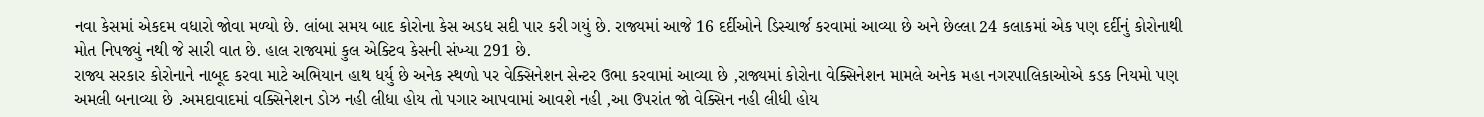નવા કેસમાં એકદમ વધારો જોવા મળ્યો છે. લાંબા સમય બાદ કોરોના કેસ અડધ સદી પાર કરી ગયું છે. રાજ્યમાં આજે 16 દર્દીઓને ડિસ્ચાર્જ કરવામાં આવ્યા છે અને છેલ્લા 24 કલાકમાં એક પણ દર્દીનું કોરોનાથી મોત નિપજ્યું નથી જે સારી વાત છે. હાલ રાજ્યમાં કુલ એક્ટિવ કેસની સંખ્યા 291 છે.
રાજ્ય સરકાર કોરોનાને નાબૂદ કરવા માટે અભિયાન હાથ ધર્યુ છે અનેક સ્થળો પર વેક્સિનેશન સેન્ટર ઉભા કરવામાં આવ્યા છે ,રાજ્યમાં કોરોના વેક્સિનેશન મામલે અનેક મહા નગરપાલિકાઓએ કડક નિયમો પણ અમલી બનાવ્યા છે .અમદાવાદમાં વક્સિનેશન ડોઝ નહી લીધા હોય તો પગાર આપવામાં આવશે નહી ,આ ઉપરાંત જો વેક્સિન નહી લીધી હોય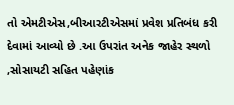તો એમટીએસ,બીઆરટીએસમાં પ્રવેશ પ્રતિબંધ કરી દેવામાં આવ્યો છે .આ ઉપરાંત અનેક જાહેર સ્થળો ,સોસાયટી સહિત પહેણાંક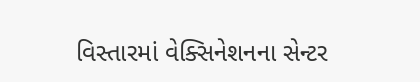વિસ્તારમાં વેક્સિનેશનના સેન્ટર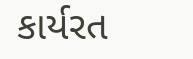કાર્યરત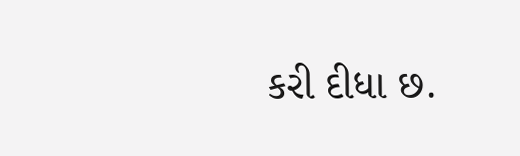કરી દીધા છ.